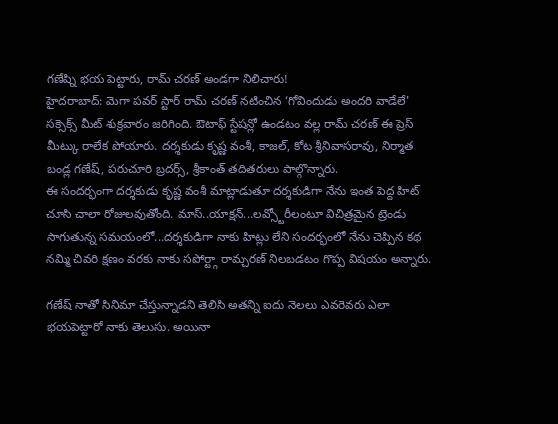గణేష్ని భయ పెట్టారు, రామ్ చరణ్ అండగా నిలిచారు!
హైదరాబాద్: మెగా పవర్ స్టార్ రామ్ చరణ్ నటించిన ‘గోవిందుడు అందరి వాడేలే' సక్సెక్స్ మీట్ శుక్రవారం జరిగింది. ఔటాఫ్ స్టేషన్లో ఉండటం వల్ల రామ్ చరణ్ ఈ ప్రెస్ మీట్కు రాలేక పోయారు. దర్శకుడు కృష్ణ వంశీ, కాజల్, కోట శ్రీనివాసరావు, నిర్మాత బండ్ల గణేష్, పరుచూరి బ్రదర్స్, శ్రీకాంత్ తదితరులు పాల్గొన్నారు.
ఈ సందర్భంగా దర్శకుడు కృష్ణ వంశీ మాట్లాడుతూ దర్శకుడిగా నేను ఇంత పెద్ద హిట్ చూసి చాలా రోజులవుతోంది. మాస్..యాక్షన్...లవ్స్టోరీలంటూ విచిత్రమైన ట్రెండు సాగుతున్న సమయంలో...దర్శకుడిగా నాకు హిట్లు లేని సందర్భంలో నేను చెప్పిన కథ నమ్మి చివరి క్షణం వరకు నాకు సపోర్ట్గా రామ్చరణ్ నిలబడటం గొప్ప విషయం అన్నారు.

గణేష్ నాతో సినిమా చేస్తున్నాడని తెలిసి అతన్ని ఐదు నెలలు ఎవరెవరు ఎలా భయపెట్టారో నాకు తెలుసు. అయినా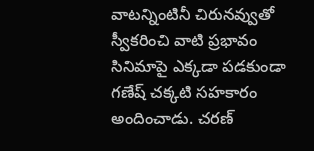వాటన్నింటినీ చిరునవ్వుతో స్వీకరించి వాటి ప్రభావం సినిమాపై ఎక్కడా పడకుండా గణేష్ చక్కటి సహకారం అందించాడు. చరణ్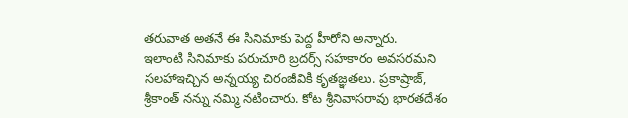తరువాత అతనే ఈ సినిమాకు పెద్ద హీరోని అన్నారు.
ఇలాంటి సినిమాకు పరుచూరి బ్రదర్స్ సహకారం అవసరమని సలహాఇచ్చిన అన్నయ్య చిరంజీవికి కృతజ్ఞతలు. ప్రకాష్రాజ్, శ్రీకాంత్ నన్ను నమ్మి నటించారు. కోట శ్రీనివాసరావు భారతదేశం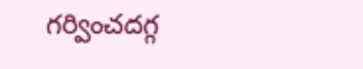గర్వించదగ్గ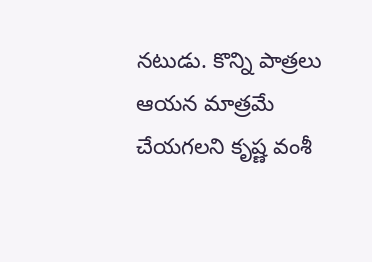నటుడు. కొన్ని పాత్రలు ఆయన మాత్రమే చేయగలని కృష్ణ వంశీ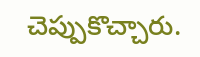చెప్పుకొచ్చారు.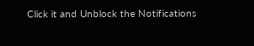Click it and Unblock the Notifications